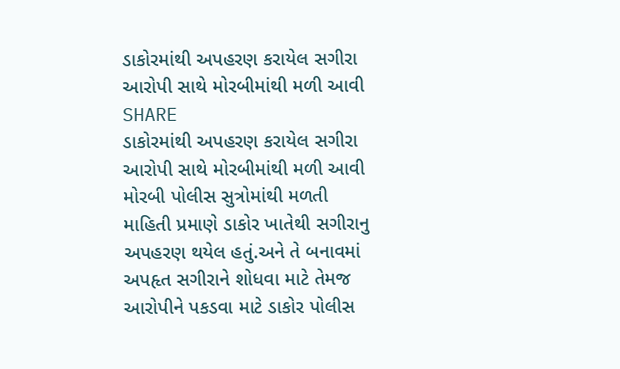ડાકોરમાંથી અપહરણ કરાયેલ સગીરા આરોપી સાથે મોરબીમાંથી મળી આવી
SHARE
ડાકોરમાંથી અપહરણ કરાયેલ સગીરા આરોપી સાથે મોરબીમાંથી મળી આવી
મોરબી પોલીસ સુત્રોમાંથી મળતી માહિતી પ્રમાણે ડાકોર ખાતેથી સગીરાનુ અપહરણ થયેલ હતું.અને તે બનાવમાં અપહૃત સગીરાને શોધવા માટે તેમજ આરોપીને પકડવા માટે ડાકોર પોલીસ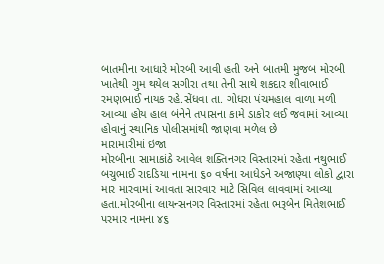બાતમીના આધારે મોરબી આવી હતી અને બાતમી મુજબ મોરબી ખાતેથી ગુમ થયેલ સગીરા તથા તેની સાથે શકદાર શીવાભાઈ રમણભાઈ નાયક રહે.સેંધવા તા. ગોધરા પંચમહાલ વાળા મળી આવ્યા હોય હાલ બંનેને તપાસના કામે ડાકોર લઈ જવામાં આવ્યા હોવાનું સ્થાનિક પોલીસમાંથી જાણવા મળેલ છે
મારામારીમાં ઇજા
મોરબીના સામાકાંઠે આવેલ શક્તિનગર વિસ્તારમાં રહેતા નથુભાઈ બચુભાઈ રાદડિયા નામના ૬૦ વર્ષના આધેડને અજાણ્યા લોકો દ્વારા માર મારવામાં આવતા સારવાર માટે સિવિલ લાવવામાં આવ્યા હતા.મોરબીના લાયન્સનગર વિસ્તારમાં રહેતા ભરૂબેન મિતેશભાઈ પરમાર નામના ૪૬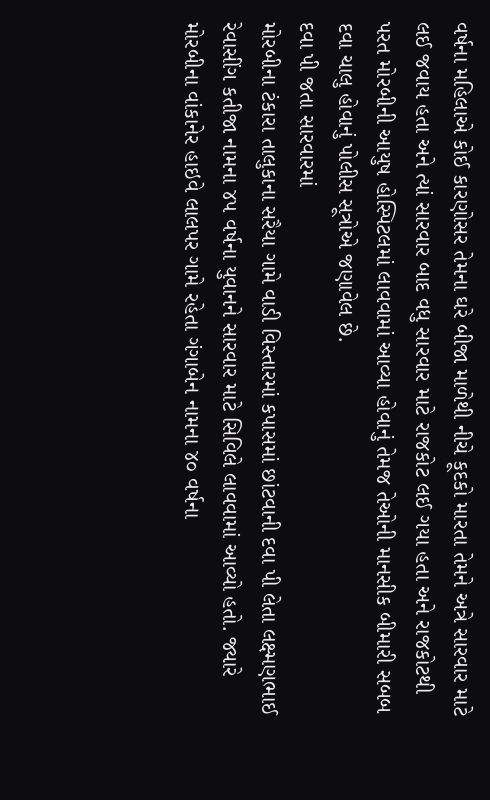વર્ષના મહિલાએ કોઈ કારણોસર તેમના ઘરે બીજા માળેથી નીચે કૂદકો મારતા તેમને અત્રે સારવાર માટે લઈ જવાય હતા અને ત્યાં સારવાર બાદ વધુ સારવાર માટે રાજકોટ લઈ ગયા હતા અને રાજકોટથી પરત મોરબીની આયુષ હોસ્પિટલમાં લાવવામાં આવ્યા હોવાનું તેમજ તેઓની માનસીક બીમારી સબબ દવા ચાલુ હોવાનું પોલીસ સૂત્રોએ જણાવેલ છે.
દવા પી જતા સારવારમાં
મોરબીના ટંકારા તાલુકાના સરૈયા ગામે વાડી વિસ્તારમાં કપાસમાં છાંટવાની દવા પી લેતા લક્ષ્મણભાઈ રેવાસીંગ કતીજા નામના ૪૫ વર્ષના યુવાનને સારવાર માટે સિવિલે લાવવામાં આવ્યો હતો. જ્યારે મોરબીના વાંકાનેર હાઇવે લાલપર ગામે રહેતા ગંગાબેન નામના ૪૦ વર્ષના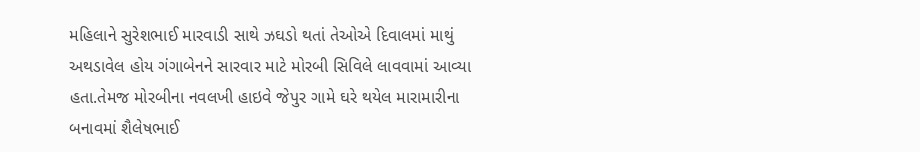મહિલાને સુરેશભાઈ મારવાડી સાથે ઝઘડો થતાં તેઓએ દિવાલમાં માથું અથડાવેલ હોય ગંગાબેનને સારવાર માટે મોરબી સિવિલે લાવવામાં આવ્યા હતા.તેમજ મોરબીના નવલખી હાઇવે જેપુર ગામે ઘરે થયેલ મારામારીના બનાવમાં શૈલેષભાઈ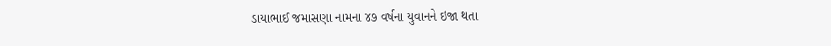ડાયાભાઈ જમાસણા નામના ૪૭ વર્ષના યુવાનને ઇજા થતા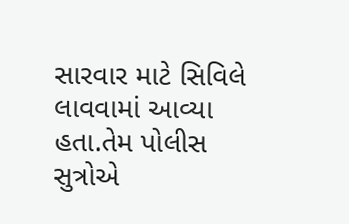સારવાર માટે સિવિલે લાવવામાં આવ્યા હતા.તેમ પોલીસ સુત્રોએ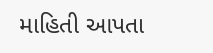માહિતી આપતા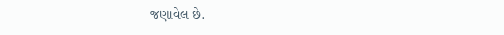જણાવેલ છે.